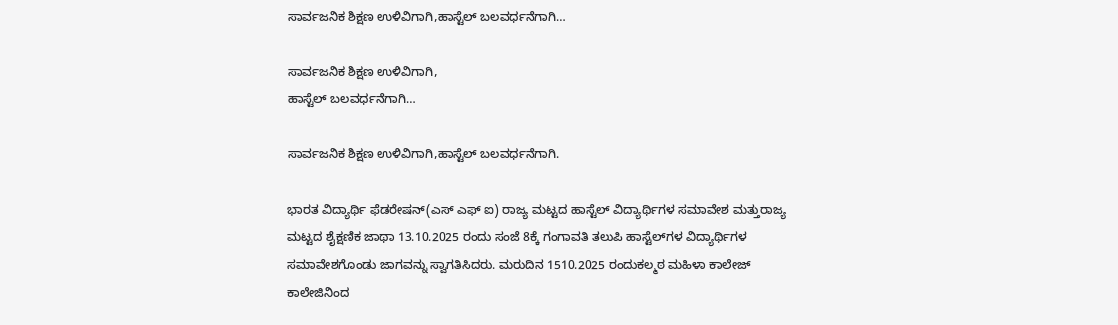ಸಾರ್ವಜನಿಕ ಶಿಕ್ಷಣ ಉಳಿವಿಗಾಗಿ,ಹಾಸ್ಟೆಲ್ ಬಲವರ್ಧನೆಗಾಗಿ…

ಸಾರ್ವಜನಿಕ ಶಿಕ್ಷಣ ಉಳಿವಿಗಾಗಿ,
ಹಾಸ್ಟೆಲ್ ಬಲವರ್ಧನೆಗಾಗಿ…

ಸಾರ್ವಜನಿಕ ಶಿಕ್ಷಣ ಉಳಿವಿಗಾಗಿ,ಹಾಸ್ಟೆಲ್ ಬಲವರ್ಧನೆಗಾಗಿ.

ಭಾರತ ವಿದ್ಯಾರ್ಥಿ ಫೆಡರೇಷನ್(ಎಸ್ ಎಫ್ ಐ) ರಾಜ್ಯ ಮಟ್ಟದ ಹಾಸ್ಟೆಲ್ ವಿದ್ಯಾರ್ಥಿಗಳ ಸಮಾವೇಶ ಮತ್ತುರಾಜ್ಯ ಮಟ್ಟದ ಶೈಕ್ಷಣಿಕ ಜಾಥಾ 13.10.2025 ರಂದು ಸಂಜೆ 8ಕ್ಕೆ ಗಂಗಾವತಿ ತಲುಪಿ ಹಾಸ್ಟೆಲ್‌ಗಳ ವಿದ್ಯಾರ್ಥಿಗಳ ಸಮಾವೇಶಗೊಂಡು ಜಾಗವನ್ನು ಸ್ವಾಗತಿಸಿದರು. ಮರುದಿನ 1510.2025 ರಂದುಕಲ್ಮಠ ಮಹಿಳಾ ಕಾಲೇಜ್ ಕಾಲೇಜಿನಿಂದ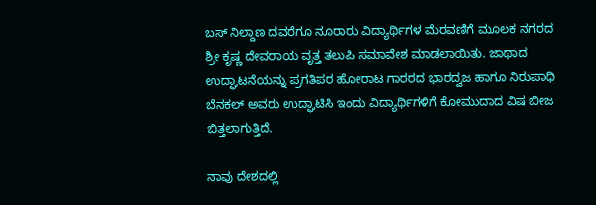ಬಸ್ ನಿಲ್ದಾಣ ದವರೆಗೂ ನೂರಾರು ವಿದ್ಯಾರ್ಥಿಗಳ ಮೆರವಣಿಗೆ ಮೂಲಕ ನಗರದ ಶ್ರೀ ಕೃಷ್ಣ ದೇವರಾಯ ವೃತ್ತ ತಲುಪಿ ಸಮಾವೇಶ ಮಾಡಲಾಯಿತು. ಜಾಥಾದ ಉದ್ಘಾಟನೆಯನ್ನು ಪ್ರಗತಿಪರ ಹೋರಾಟ ಗಾರರದ ಭಾರದ್ವಜ ಹಾಗೂ ನಿರುಪಾಧಿ ಬೆನಕಲ್ ಅವರು ಉದ್ಘಾಟಿಸಿ ಇಂದು ವಿದ್ಯಾರ್ಥಿಗಳಿಗೆ ಕೋಮುದಾದ ವಿಷ ಬೀಜ ಬಿತ್ತಲಾಗುತ್ತಿದೆ.

ನಾವು ದೇಶದಲ್ಲಿ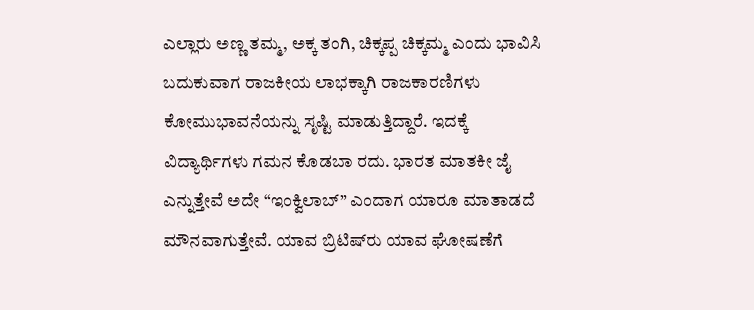ಎಲ್ಲಾರು ಅಣ್ಣ ತಮ್ಮ, ಅಕ್ಕ ತಂಗಿ, ಚಿಕ್ಕಪ್ಪ ಚಿಕ್ಕಮ್ಮ ಎಂದು ಭಾವಿಸಿ ಬದುಕುವಾಗ ರಾಜಕೀಯ ಲಾಭಕ್ಕಾಗಿ ರಾಜಕಾರಣಿಗಳು ಕೋಮುಭಾವನೆಯನ್ನು ಸೃಷ್ಟಿ ಮಾಡುತ್ತಿದ್ದಾರೆ. ಇದಕ್ಕೆ ವಿದ್ಯಾರ್ಥಿಗಳು ಗಮನ ಕೊಡಬಾ ರದು. ಭಾರತ‌ ಮಾತಕೀ ಜೈ ಎನ್ನುತ್ತೇವೆ ಅದೇ “ಇಂಕ್ವಿಲಾಬ್” ಎಂದಾಗ ಯಾರೂ ಮಾತಾಡದೆ ಮೌನವಾಗುತ್ತೇವೆ. ಯಾವ ಬ್ರಿಟಿಷ್‌ರು ಯಾವ ಘೋಷಣೆಗೆ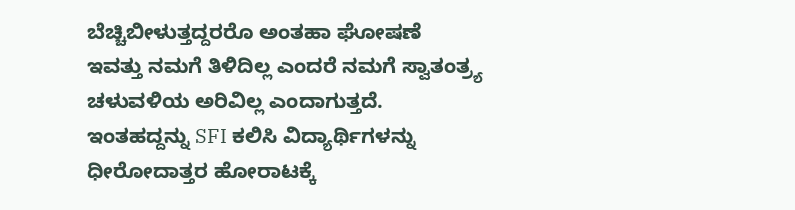ಬೆಚ್ಚಿಬೀಳುತ್ತದ್ದರರೊ ಅಂತಹಾ ಘೋಷಣೆ ಇವತ್ತು ನಮಗೆ ತಿಳಿದಿಲ್ಲ ಎಂದರೆ ನಮಗೆ ಸ್ವಾತಂತ್ರ್ಯ ಚಳುವಳಿಯ ಅರಿವಿಲ್ಲ ಎಂದಾಗುತ್ತದೆ. ಇಂತಹದ್ದನ್ನು SFI ಕಲಿಸಿ ವಿದ್ಯಾರ್ಥಿಗಳನ್ನು ಧೀರೋದಾತ್ತರ ಹೋರಾಟಕ್ಕೆ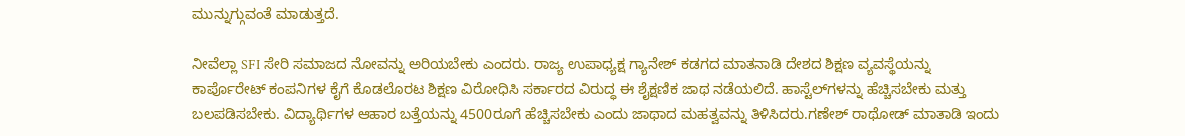ಮುನ್ನುಗ್ಗುವಂತೆ ಮಾಡುತ್ತದೆ.

ನೀವೆಲ್ಲಾ SFI ಸೇರಿ ಸಮಾಜದ ನೋವನ್ನು ಅರಿಯಬೇಕು ಎಂದರು. ರಾಜ್ಯ ಉಪಾಧ್ಯಕ್ಷ ಗ್ಯಾನೇಶ್ ಕಡಗದ ಮಾತನಾಡಿ ದೇಶದ ಶಿಕ್ಷಣ ವ್ಯವಸ್ಥೆಯನ್ನು ಕಾರ್ಪೊರೇಟ್ ಕಂಪನಿಗಳ ಕೈಗೆ ಕೊಡಲೊರಟ ಶಿಕ್ಷಣ ವಿರೋಧಿಸಿ ಸರ್ಕಾರದ ವಿರುದ್ಧ ಈ ಶೈಕ್ಷಣಿಕ ಜಾಥ ನಡೆಯಲಿದೆ. ಹಾಸ್ಟೆಲ್‌ಗಳನ್ನು ಹೆಚ್ಚಿಸಬೇಕು ಮತ್ತು ಬಲಪಡಿಸಬೇಕು. ವಿದ್ಯಾರ್ಥಿಗಳ ಆಹಾರ ಬತ್ತೆಯನ್ನು 4500ರೂಗೆ ಹೆಚ್ಚಿಸಬೇಕು ಎಂದು ಜಾಥಾದ ಮಹತ್ವವನ್ನು ತಿಳಿಸಿದರು.ಗಣೇಶ್ ರಾಥೋಡ್ ಮಾತಾಡಿ ಇಂದು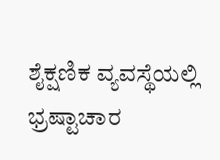ಶೈಕ್ಷಣಿಕ ವ್ಯವಸ್ಥೆಯಲ್ಲಿ ಭ್ರಷ್ಟಾಚಾರ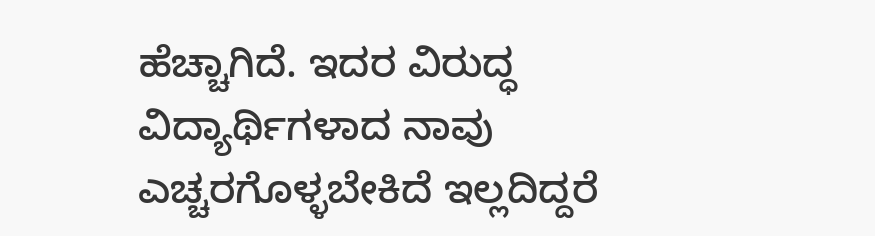ಹೆಚ್ಚಾಗಿದೆ. ಇದರ ವಿರುದ್ಧ ವಿದ್ಯಾರ್ಥಿಗಳಾದ ನಾವು ಎಚ್ಚರಗೊಳ್ಳಬೇಕಿದೆ ಇಲ್ಲದಿದ್ದರೆ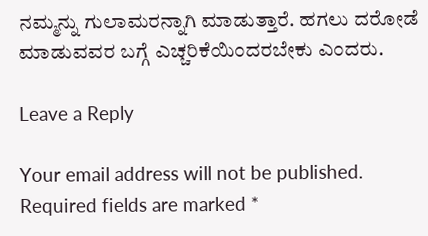ನಮ್ಮನ್ನು ಗುಲಾಮರನ್ನಾಗಿ ಮಾಡುತ್ತಾರೆ. ಹಗಲು ದರೋಡೆ ಮಾಡುವವರ ಬಗ್ಗೆ ಎಚ್ಚರಿಕೆಯಿಂದರಬೇಕು ಎಂದರು.

Leave a Reply

Your email address will not be published. Required fields are marked *